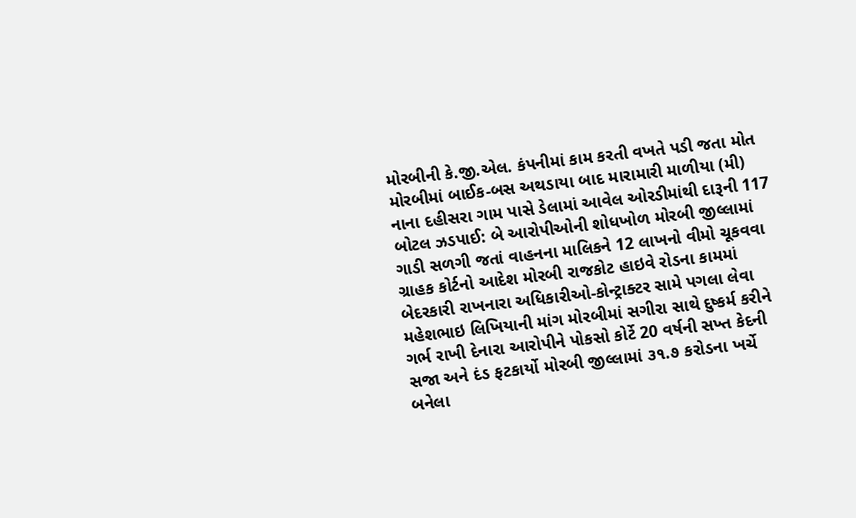મોરબીની કે.જી.એલ. કંપનીમાં કામ કરતી વખતે પડી જતા મોત મોરબીમાં બાઈક-બસ અથડાયા બાદ મારામારી માળીયા (મી) નાના દહીસરા ગામ પાસે ડેલામાં આવેલ ઓરડીમાંથી દારૂની 117 બોટલ ઝડપાઈ: બે આરોપીઓની શોધખોળ મોરબી જીલ્લામાં ગાડી સળગી જતાં વાહનના માલિકને 12 લાખનો વીમો ચૂકવવા ગ્રાહક કોર્ટનો આદેશ મોરબી રાજકોટ હાઇવે રોડના કામમાં બેદરકારી રાખનારા અધિકારીઓ-કોન્ટ્રાક્ટર સામે પગલા લેવા મહેશભાઇ લિખિયાની માંગ મોરબીમાં સગીરા સાથે દુષ્કર્મ કરીને ગર્ભ રાખી દેનારા આરોપીને પોકસો કોર્ટે 20 વર્ષની સખ્ત કેદની સજા અને દંડ ફટકાર્યો મોરબી જીલ્લામાં ૩૧.૭ કરોડના ખર્ચે બનેલા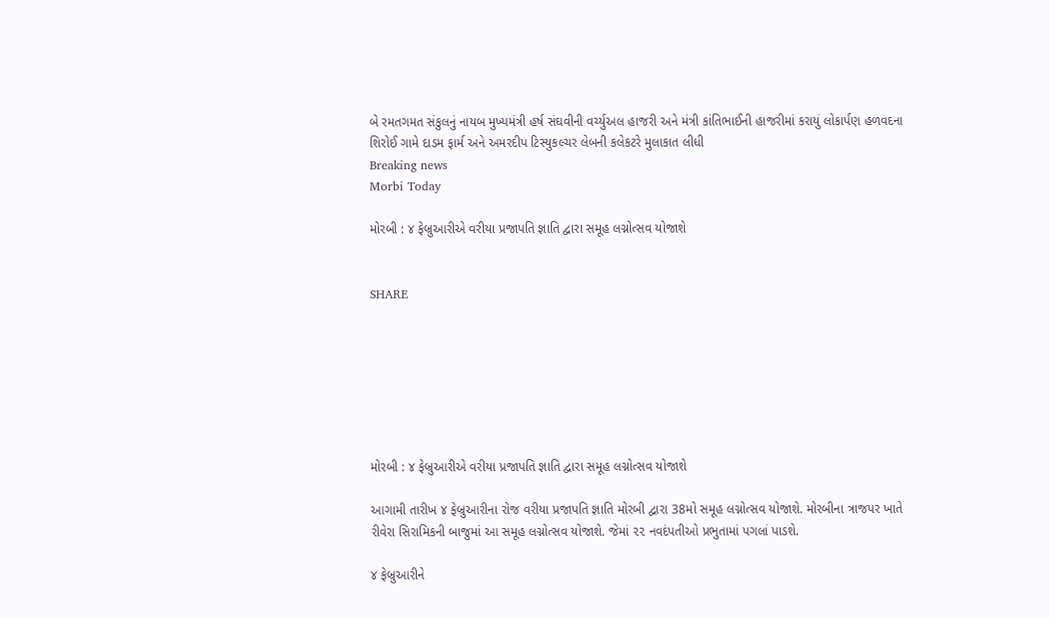બે રમતગમત સંકુલનું નાયબ મુખ્યમંત્રી હર્ષ સંઘવીની વર્ચ્યુઅલ હાજરી અને મંત્રી કાંતિભાઈની હાજરીમાં કરાયું લોકાર્પણ હળવદના શિરોઈ ગામે દાડમ ફાર્મ અને અમરદીપ ટિસ્યુકલ્ચર લેબની કલેકટરે મુલાકાત લીધી
Breaking news
Morbi Today

મોરબી : ૪ ફેબ્રુઆરીએ વરીયા પ્રજાપતિ જ્ઞાતિ દ્વારા સમૂહ લગ્નોત્સવ યોજાશે


SHARE







મોરબી : ૪ ફેબ્રુઆરીએ વરીયા પ્રજાપતિ જ્ઞાતિ દ્વારા સમૂહ લગ્નોત્સવ યોજાશે

આગામી તારીખ ૪ ફેબ્રુઆરીના રોજ વરીયા પ્રજાપતિ જ્ઞાતિ મોરબી દ્વારા 38મો સમૂહ લગ્નોત્સવ યોજાશે. મોરબીના ત્રાજપર ખાતે રીવેરા સિરામિકની બાજુમાં આ સમૂહ લગ્નોત્સવ યોજાશે. જેમાં ૨૨ નવદંપતીઓ પ્રભુતામાં પગલાં પાડશે.

૪ ફેબ્રુઆરીને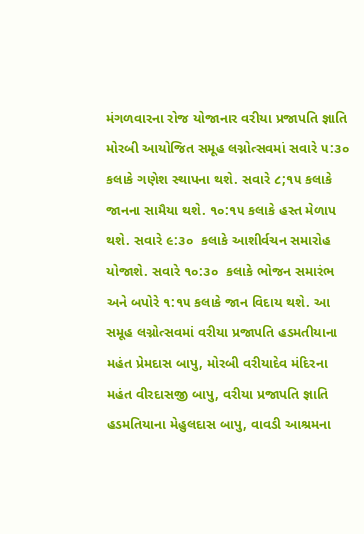મંગળવારના રોજ યોજાનાર વરીયા પ્રજાપતિ જ્ઞાતિ મોરબી આયોજિત સમૂહ લગ્નોત્સવમાં સવારે ૫:૩૦ કલાકે ગણેશ સ્થાપના થશે. સવારે ૮;૧૫ કલાકે જાનના સામૈયા થશે. ૧૦:૧૫ કલાકે હસ્ત મેળાપ થશે. સવારે ૯:૩૦  કલાકે આશીર્વચન સમારોહ યોજાશે. સવારે ૧૦:૩૦  કલાકે ભોજન સમારંભ અને બપોરે ૧:૧૫ કલાકે જાન વિદાય થશે. આ સમૂહ લગ્નોત્સવમાં વરીયા પ્રજાપતિ હડમતીયાના મહંત પ્રેમદાસ બાપુ, મોરબી વરીયાદેવ મંદિરના મહંત વીરદાસજી બાપુ, વરીયા પ્રજાપતિ જ્ઞાતિ હડમતિયાના મેહુલદાસ બાપુ, વાવડી આશ્રમના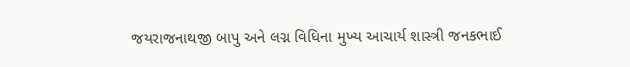જયરાજનાથજી બાપુ અને લગ્ન વિધિના મુખ્ય આચાર્ય શાસ્ત્રી જનકભાઈ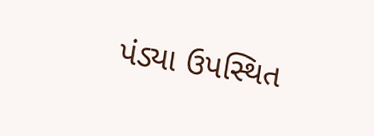પંડ્યા ઉપસ્થિત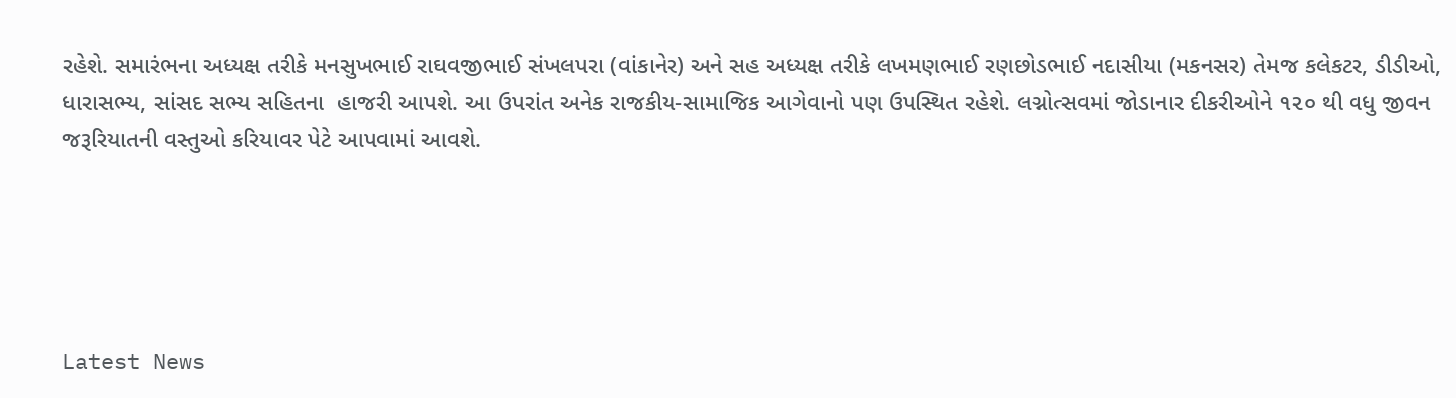રહેશે. સમારંભના અધ્યક્ષ તરીકે મનસુખભાઈ રાઘવજીભાઈ સંખલપરા (વાંકાનેર) અને સહ અધ્યક્ષ તરીકે લખમણભાઈ રણછોડભાઈ નદાસીયા (મકનસર) તેમજ કલેકટર, ડીડીઓ, ધારાસભ્ય, સાંસદ સભ્ય સહિતના  હાજરી આપશે. આ ઉપરાંત અનેક રાજકીય-સામાજિક આગેવાનો પણ ઉપસ્થિત રહેશે. લગ્નોત્સવમાં જોડાનાર દીકરીઓને ૧૨૦ થી વધુ જીવન જરૂરિયાતની વસ્તુઓ કરિયાવર પેટે આપવામાં આવશે.





Latest News